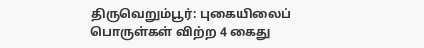திருவெறும்பூர்: புகையிலைப் பொருள்கள் விற்ற 4 கைது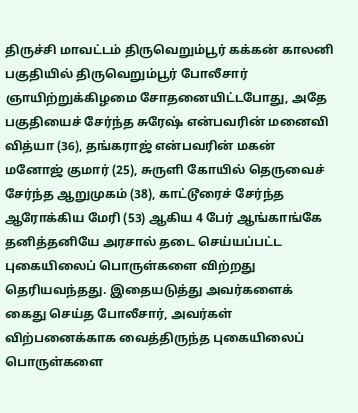திருச்சி மாவட்டம் திருவெறும்பூர் கக்கன் காலனி பகுதியில் திருவெறும்பூர் போலீசார் ஞாயிற்றுக்கிழமை சோதனையிட்டபோது, அதே பகுதியைச் சேர்ந்த சுரேஷ் என்பவரின் மனைவி வித்யா (36), தங்கராஜ் என்பவரின் மகன் மனோஜ் குமார் (25), சுருளி கோயில் தெருவைச் சேர்ந்த ஆறுமுகம் (38), காட்டூரைச் சேர்ந்த ஆரோக்கிய மேரி (53) ஆகிய 4 பேர் ஆங்காங்கே தனித்தனியே அரசால் தடை செய்யப்பட்ட புகையிலைப் பொருள்களை விற்றது தெரியவந்தது. இதையடுத்து அவர்களைக் கைது செய்த போலீசார், அவர்கள் விற்பனைக்காக வைத்திருந்த புகையிலைப் பொருள்களை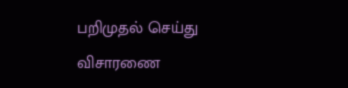பறிமுதல் செய்து விசாரணை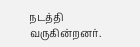நடத்தி வருகின்றனர்.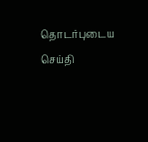தொடர்புடைய செய்தி